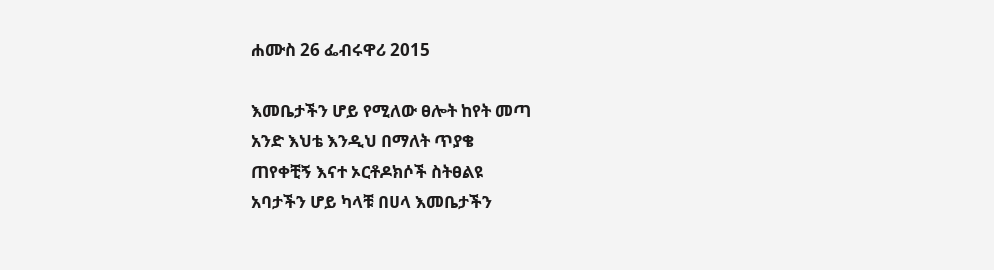ሐሙስ 26 ፌብሩዋሪ 2015

እመቤታችን ሆይ የሚለው ፀሎት ከየት መጣ
አንድ እህቴ እንዲህ በማለት ጥያቄ
ጠየቀቺኝ እናተ ኦርቶዶክሶች ስትፀልዩ
አባታችን ሆይ ካላቹ በሀላ እመቤታችን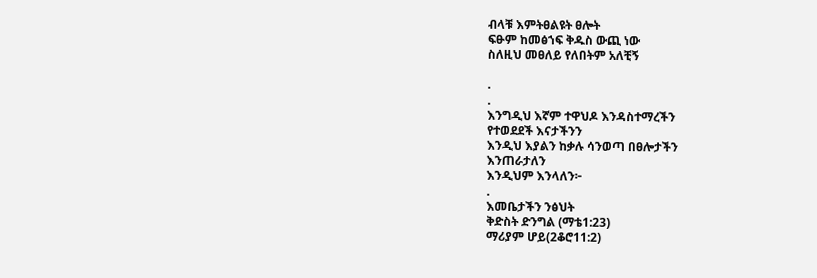ብላቹ እምትፀልዩት ፀሎት
ፍፁም ከመፅኀፍ ቅዱስ ውጪ ነው
ስለዚህ መፀለይ የለበትም አለቺኝ

.
.
እንግዲህ እኛም ተዋህዶ እንዳስተማረችን
የተወደደች እናታችንን
እንዲህ እያልን ከቃሉ ሳንወጣ በፀሎታችን
እንጠራታለን
እንዲህም እንላለን፦
.
እመቤታችን ንፅህት
ቅድስት ድንግል (ማቴ1:23)
ማሪያም ሆይ(2ቆሮ11:2)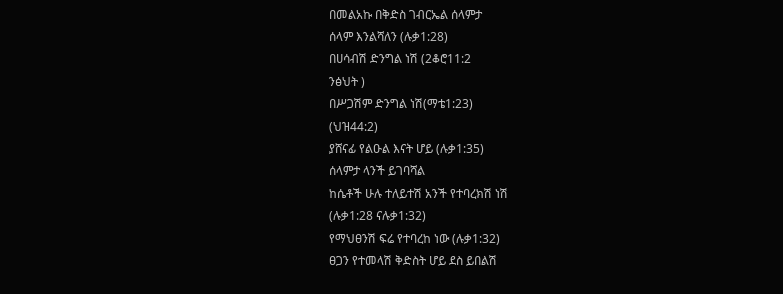በመልአኩ በቅድስ ገብርኤል ሰላምታ
ሰላም እንልሻለን (ሉቃ1:28)
በሀሳብሽ ድንግል ነሽ (2ቆሮ11:2
ንፅህት )
በሥጋሽም ድንግል ነሽ(ማቴ1:23)
(ህዝ44:2)
ያሸናፊ የልዑል እናት ሆይ (ሉቃ1:35)
ሰላምታ ላንች ይገባሻል
ከሴቶች ሁሉ ተለይተሽ አንች የተባረክሽ ነሽ
(ሉቃ1:28 ናሉቃ1:32)
የማህፀንሽ ፍሬ የተባረከ ነው (ሉቃ1:32)
ፀጋን የተመላሽ ቅድስት ሆይ ደስ ይበልሽ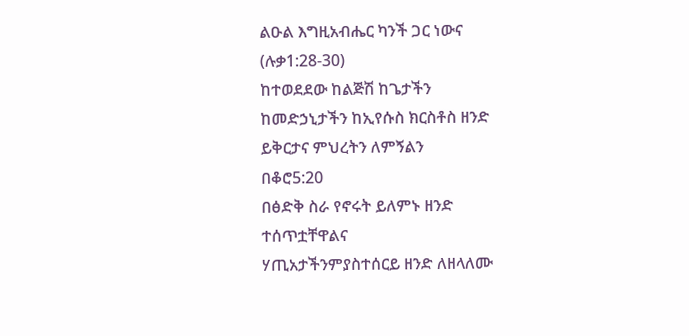ልዑል እግዚአብሔር ካንች ጋር ነውና
(ሉቃ1:28-30)
ከተወደደው ከልጅሽ ከጌታችን
ከመድኃኒታችን ከኢየሱስ ክርስቶስ ዘንድ
ይቅርታና ምህረትን ለምኝልን
በቆሮ5:20
በፅድቅ ስራ የኖሩት ይለምኑ ዘንድ
ተሰጥቷቸዋልና
ሃጢአታችንምያስተሰርይ ዘንድ ለዘላለሙ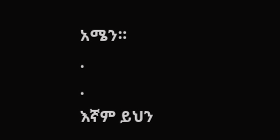አሜን።
.
.
እኛም ይህን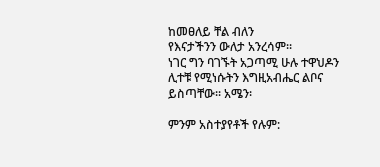ከመፀለይ ቸል ብለን
የእናታችንን ውለታ አንረሳም፡፡
ነገር ግን ባገኙት አጋጣሚ ሁሉ ተዋህዶን
ሊተቹ የሚነሱትን እግዚአብሔር ልቦና
ይስጣቸው፡፡ አሜን፡

ምንም አስተያየቶች የሉም: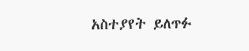አስተያየት ይለጥፉ